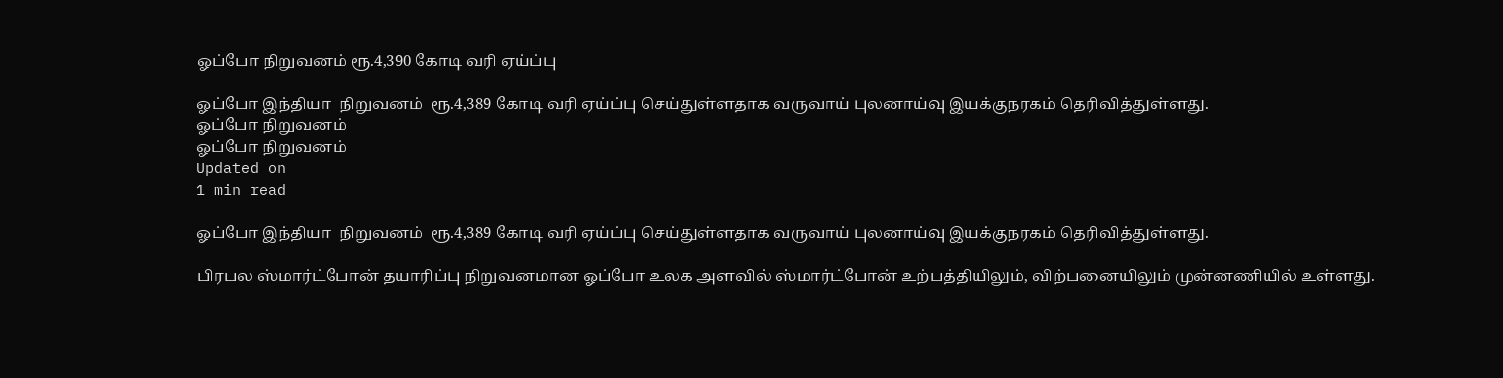ஓப்போ நிறுவனம் ரூ.4,390 கோடி வரி ஏய்ப்பு

ஓப்போ இந்தியா  நிறுவனம்  ரூ.4,389 கோடி வரி ஏய்ப்பு செய்துள்ளதாக வருவாய் புலனாய்வு இயக்குநரகம் தெரிவித்துள்ளது.
ஓப்போ நிறுவனம்
ஓப்போ நிறுவனம்
Updated on
1 min read

ஓப்போ இந்தியா  நிறுவனம்  ரூ.4,389 கோடி வரி ஏய்ப்பு செய்துள்ளதாக வருவாய் புலனாய்வு இயக்குநரகம் தெரிவித்துள்ளது.

பிரபல ஸ்மார்ட்போன் தயாரிப்பு நிறுவனமான ஓப்போ உலக அளவில் ஸ்மார்ட்போன் உற்பத்தியிலும், விற்பனையிலும் முன்னணியில் உள்ளது.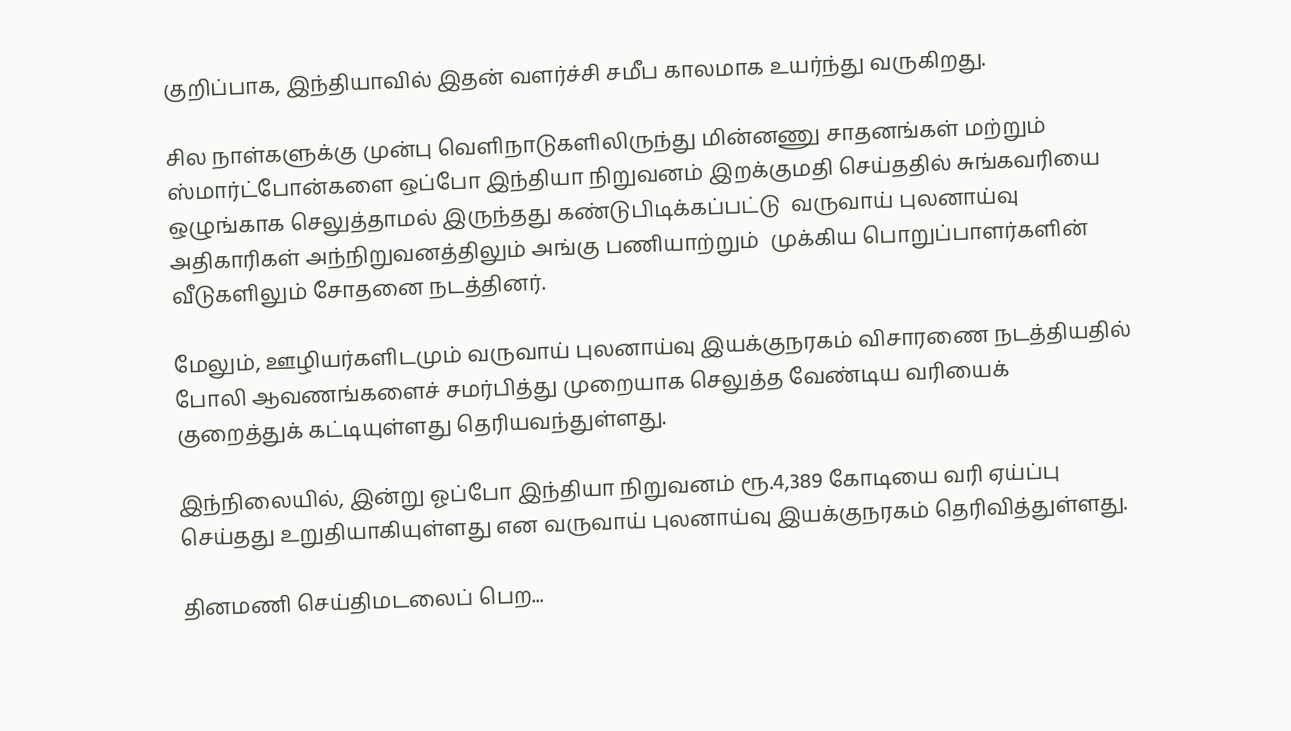குறிப்பாக, இந்தியாவில் இதன் வளர்ச்சி சமீப காலமாக உயர்ந்து வருகிறது.

சில நாள்களுக்கு முன்பு வெளிநாடுகளிலிருந்து மின்னணு சாதனங்கள் மற்றும் ஸ்மார்ட்போன்களை ஒப்போ இந்தியா நிறுவனம் இறக்குமதி செய்ததில் சுங்கவரியை ஒழுங்காக செலுத்தாமல் இருந்தது கண்டுபிடிக்கப்பட்டு  வருவாய் புலனாய்வு அதிகாரிகள் அந்நிறுவனத்திலும் அங்கு பணியாற்றும்  முக்கிய பொறுப்பாளர்களின் வீடுகளிலும் சோதனை நடத்தினர்.

மேலும், ஊழியர்களிடமும் வருவாய் புலனாய்வு இயக்குநரகம் விசாரணை நடத்தியதில்  போலி ஆவணங்களைச் சமர்பித்து முறையாக செலுத்த வேண்டிய வரியைக் குறைத்துக் கட்டியுள்ளது தெரியவந்துள்ளது.

இந்நிலையில், இன்று ஓப்போ இந்தியா நிறுவனம் ரூ.4,389 கோடியை வரி ஏய்ப்பு செய்தது உறுதியாகியுள்ளது என வருவாய் புலனாய்வு இயக்குநரகம் தெரிவித்துள்ளது.

தினமணி செய்திமடலைப் பெற...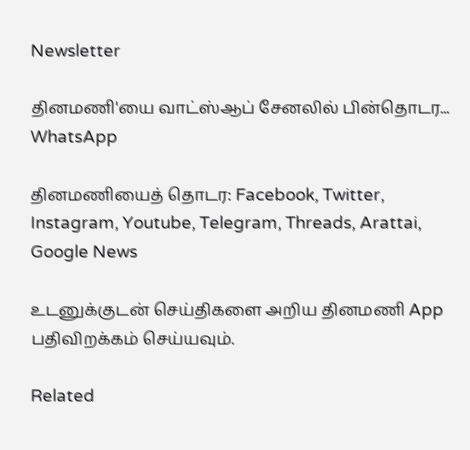Newsletter

தினமணி'யை வாட்ஸ்ஆப் சேனலில் பின்தொடர... WhatsApp

தினமணியைத் தொடர: Facebook, Twitter, Instagram, Youtube, Telegram, Threads, Arattai, Google News

உடனுக்குடன் செய்திகளை அறிய தினமணி App பதிவிறக்கம் செய்யவும்.

Related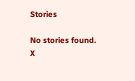Stories

No stories found.
X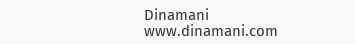Dinamani
www.dinamani.com